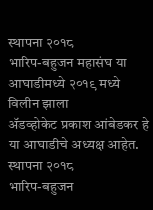स्थापना २०१८
भारिप-बहुजन महासंघ या आघाडीमध्ये २०१९ मध्ये विलीन झाला
ॲडव्होकेट प्रकाश आंबेडकर हे या आघाडीचे अध्यक्ष आहेत.
स्थापना २०१८
भारिप-बहुजन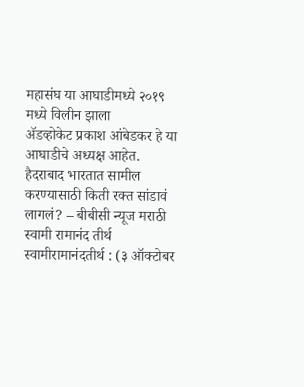महासंघ या आघाडीमध्ये २०१९ मध्ये विलीन झाला
ॲडव्होकेट प्रकाश आंबेडकर हे या आघाडीचे अध्यक्ष आहेत.
हैदराबाद भारतात सामील करण्यासाठी किती रक्त सांडावं लागलं? – बीबीसी न्यूज मराठी स्वामी रामानंद तीर्थ स्वामीरामानंदतीर्थ : (३ ऑक्टोबर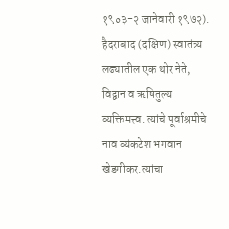१९०३-२ जानेवारी १९७२). हैदराबाद (दक्षिण) स्वातंत्र्य लढ्यातील एक थोर नेते, विद्वान व ऋषितुल्य व्यक्तिमत्त्व. त्यांचे पूर्वाश्रमीचे नाव व्यंकटेश भगवान खेडगीकर.त्यांचा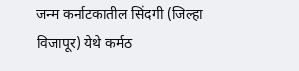जन्म कर्नाटकातील सिंदगी (जिल्हा विजापूर) येथे कर्मठ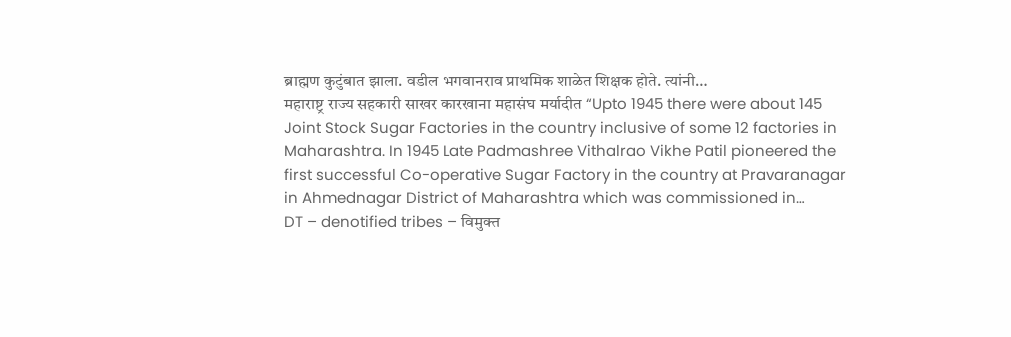ब्राह्मण कुटुंबात झाला. वडील भगवानराव प्राथमिक शाळेत शिक्षक होते. त्यांनी…
महाराष्ट्र राज्य सहकारी साखर कारखाना महासंघ मर्यादीत “Upto 1945 there were about 145 Joint Stock Sugar Factories in the country inclusive of some 12 factories in Maharashtra. In 1945 Late Padmashree Vithalrao Vikhe Patil pioneered the first successful Co-operative Sugar Factory in the country at Pravaranagar in Ahmednagar District of Maharashtra which was commissioned in…
DT – denotified tribes – विमुक्त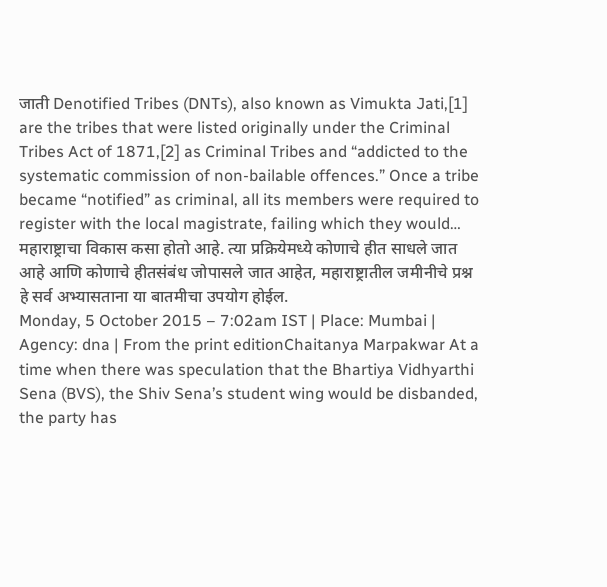जाती Denotified Tribes (DNTs), also known as Vimukta Jati,[1] are the tribes that were listed originally under the Criminal Tribes Act of 1871,[2] as Criminal Tribes and “addicted to the systematic commission of non-bailable offences.” Once a tribe became “notified” as criminal, all its members were required to register with the local magistrate, failing which they would…
महाराष्ट्राचा विकास कसा होतो आहे. त्या प्रक्रियेमध्ये कोणाचे हीत साधले जात आहे आणि कोणाचे हीतसंबंध जोपासले जात आहेत, महाराष्ट्रातील जमीनीचे प्रश्न हे सर्व अभ्यासताना या बातमीचा उपयोग होईल.
Monday, 5 October 2015 – 7:02am IST | Place: Mumbai | Agency: dna | From the print editionChaitanya Marpakwar At a time when there was speculation that the Bhartiya Vidhyarthi Sena (BVS), the Shiv Sena’s student wing would be disbanded, the party has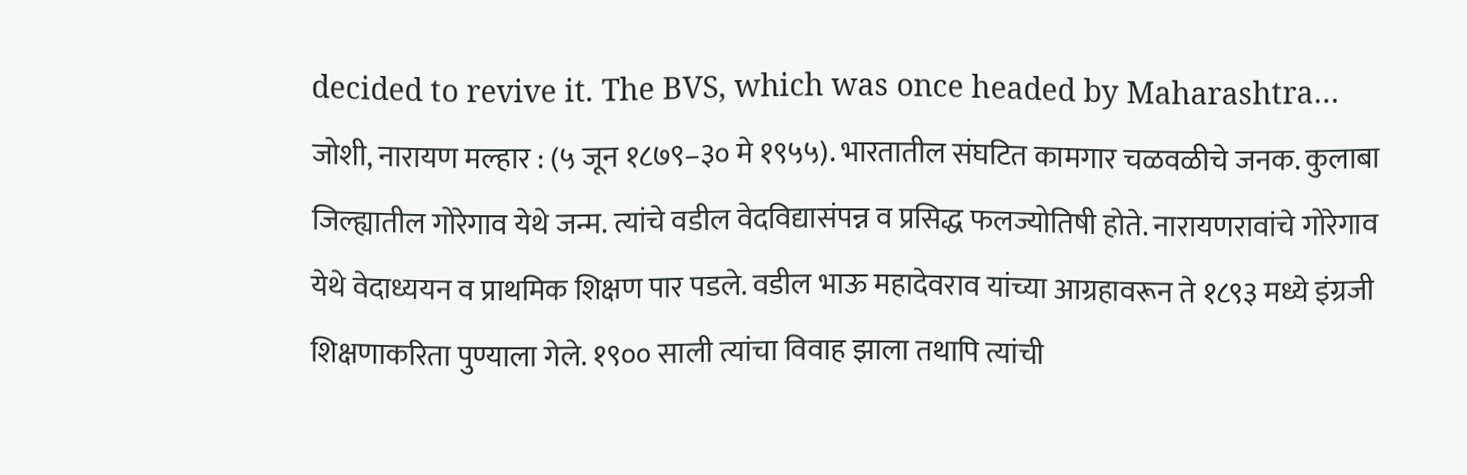decided to revive it. The BVS, which was once headed by Maharashtra…
जोशी, नारायण मल्हार : (५ जून १८७९–३० मे १९५५). भारतातील संघटित कामगार चळवळीचे जनक. कुलाबा जिल्ह्यातील गोरेगाव येथे जन्म. त्यांचे वडील वेदविद्यासंपन्न व प्रसिद्ध फलज्योतिषी होते. नारायणरावांचे गोरेगाव येथे वेदाध्ययन व प्राथमिक शिक्षण पार पडले. वडील भाऊ महादेवराव यांच्या आग्रहावरून ते १८९३ मध्ये इंग्रजी शिक्षणाकरिता पुण्याला गेले. १९०० साली त्यांचा विवाह झाला तथापि त्यांची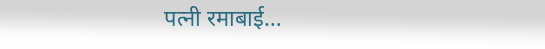पत्नी रमाबाई…